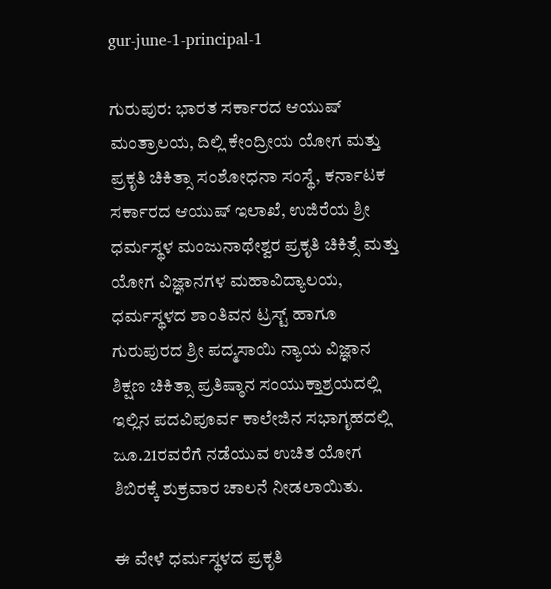gur-june-1-principal-1

ಗುರುಪುರ: ಭಾರತ ಸರ್ಕಾರದ ಆಯುಷ್ ಮಂತ್ರಾಲಯ, ದಿಲ್ಲಿ ಕೇಂದ್ರೀಯ ಯೋಗ ಮತ್ತು ಪ್ರಕೃತಿ ಚಿಕಿತ್ಸಾ ಸಂಶೋಧನಾ ಸಂಸ್ಥೆ, ಕರ್ನಾಟಕ ಸರ್ಕಾರದ ಆಯುಷ್ ಇಲಾಖೆ, ಉಜಿರೆಯ ಶ್ರೀ ಧರ್ಮಸ್ಥಳ ಮಂಜುನಾಥೇಶ್ವರ ಪ್ರಕೃತಿ ಚಿಕಿತ್ಸೆ ಮತ್ತು ಯೋಗ ವಿಜ್ಞಾನಗಳ ಮಹಾವಿದ್ಯಾಲಯ, ಧರ್ಮಸ್ಥಳದ ಶಾಂತಿವನ ಟ್ರಸ್ಟ್ ಹಾಗೂ ಗುರುಪುರದ ಶ್ರೀ ಪದ್ಮಸಾಯಿ ನ್ಯಾಯ ವಿಜ್ಞಾನ ಶಿಕ್ಷಣ ಚಿಕಿತ್ಸಾ ಪ್ರತಿಷ್ಠಾನ ಸಂಯುಕ್ತಾಶ್ರಯದಲ್ಲಿ ಇಲ್ಲಿನ ಪದವಿಪೂರ್ವ ಕಾಲೇಜಿನ ಸಭಾಗೃಹದಲ್ಲಿ ಜೂ.21ರವರೆಗೆ ನಡೆಯುವ ಉಚಿತ ಯೋಗ ಶಿಬಿರಕ್ಕೆ ಶುಕ್ರವಾರ ಚಾಲನೆ ನೀಡಲಾಯಿತು.

ಈ ವೇಳೆ ಧರ್ಮಸ್ಥಳದ ಪ್ರಕೃತಿ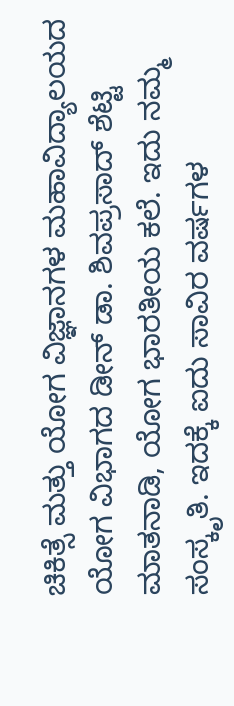ಚಿಕಿತ್ಸೆ ಮತ್ತು ಯೋಗ ವಿಜ್ಞಾನಗಳ ಮಹಾವಿದ್ಯಾಲಯದ ಯೋಗ ವಿಭಾಗದ ಡೀನ್ ಡಾ. ಶಿವಪ್ರಸಾದ್ ಶೆಟ್ಟಿ ಮಾತನಾಡಿ, ಯೋಗ ಭಾರತೀಯ ಕಲೆ. ಇದು ನಮ್ಮ ಸಂಸ್ಕೃತಿ. ಇದಕ್ಕೆ ಐದು ಸಾವಿರ ವರ್ಷಗಳ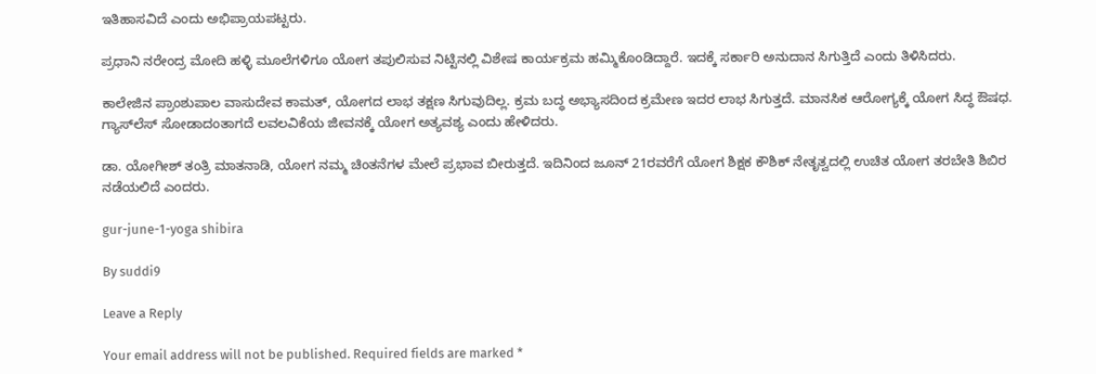ಇತಿಹಾಸವಿದೆ ಎಂದು ಅಭಿಪ್ರಾಯಪಟ್ಟರು.

ಪ್ರಧಾನಿ ನರೇಂದ್ರ ಮೋದಿ ಹಳ್ಳಿ ಮೂಲೆಗಳಿಗೂ ಯೋಗ ತಪುಲಿಸುವ ನಿಟ್ಟಿನಲ್ಲಿ ವಿಶೇಷ ಕಾರ್ಯಕ್ರಮ ಹಮ್ಮಿಕೊಂಡಿದ್ದಾರೆ. ಇದಕ್ಕೆ ಸರ್ಕಾರಿ ಅನುದಾನ ಸಿಗುತ್ತಿದೆ ಎಂದು ತಿಳಿಸಿದರು.

ಕಾಲೇಜಿನ ಪ್ರಾಂಶುಪಾಲ ವಾಸುದೇವ ಕಾಮತ್, ಯೋಗದ ಲಾಭ ತಕ್ಷಣ ಸಿಗುವುದಿಲ್ಲ. ಕ್ರಮ ಬದ್ಧ ಅಭ್ಯಾಸದಿಂದ ಕ್ರಮೇಣ ಇದರ ಲಾಭ ಸಿಗುತ್ತದೆ. ಮಾನಸಿಕ ಆರೋಗ್ಯಕ್ಕೆ ಯೋಗ ಸಿದ್ಧ ಔಷಧ. ಗ್ಯಾಸ್‍ಲೆಸ್ ಸೋಡಾದಂತಾಗದೆ ಲವಲವಿಕೆಯ ಜೀವನಕ್ಕೆ ಯೋಗ ಅತ್ಯವಶ್ಯ ಎಂದು ಹೇಳಿದರು.

ಡಾ. ಯೋಗೀಶ್ ತಂತ್ರಿ ಮಾತನಾಡಿ, ಯೋಗ ನಮ್ಮ ಚಿಂತನೆಗಳ ಮೇಲೆ ಪ್ರಭಾವ ಬೀರುತ್ತದೆ. ಇದಿನಿಂದ ಜೂನ್ 21ರವರೆಗೆ ಯೋಗ ಶಿಕ್ಷಕ ಕೌಶಿಕ್ ನೇತೃತ್ವದಲ್ಲಿ ಉಚಿತ ಯೋಗ ತರಬೇತಿ ಶಿಬಿರ ನಡೆಯಲಿದೆ ಎಂದರು.

gur-june-1-yoga shibira

By suddi9

Leave a Reply

Your email address will not be published. Required fields are marked *